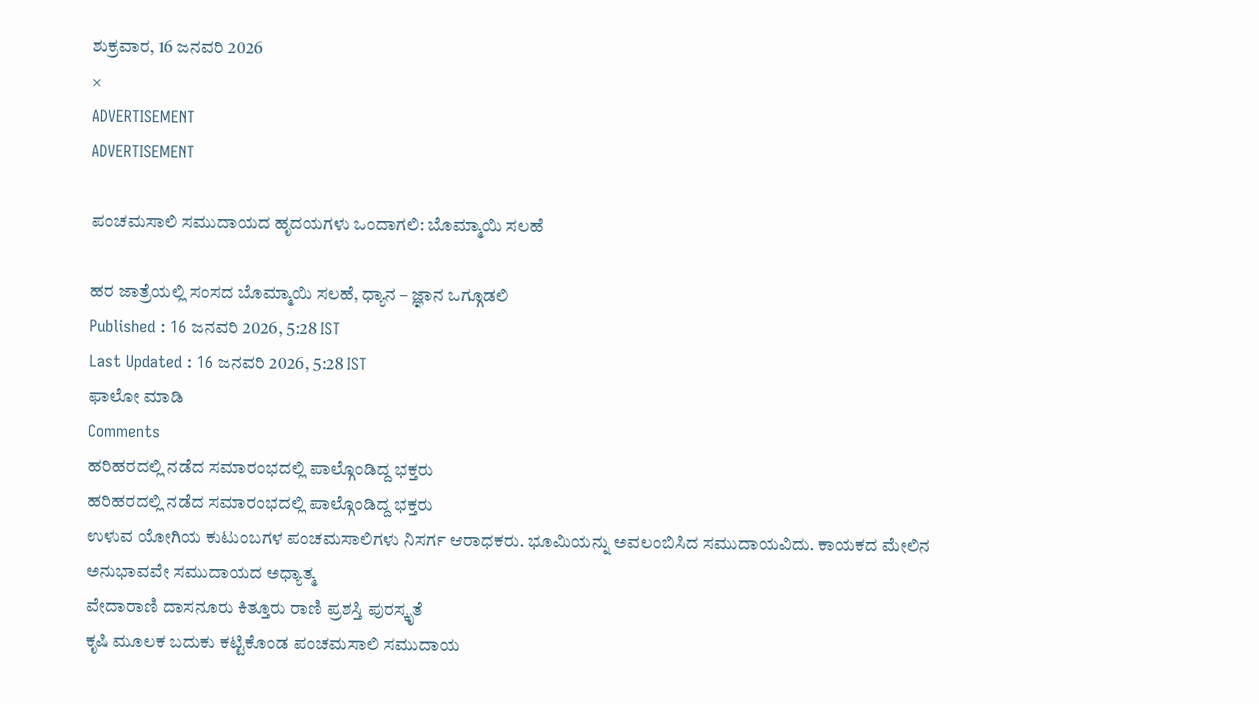ಶುಕ್ರವಾರ, 16 ಜನವರಿ 2026
×
ADVERTISEMENT
ADVERTISEMENT

ಪಂಚಮಸಾಲಿ ಸಮುದಾಯದ ಹೃದಯಗಳು ಒಂದಾಗಲಿ: ಬೊಮ್ಮಾಯಿ ಸಲಹೆ

ಹರ ಜಾತ್ರೆಯಲ್ಲಿ ಸಂಸದ ಬೊಮ್ಮಾಯಿ ಸಲಹೆ, ಧ್ಯಾನ – ಜ್ಞಾನ ಒಗ್ಗೂಡಲಿ
Published : 16 ಜನವರಿ 2026, 5:28 IST
Last Updated : 16 ಜನವರಿ 2026, 5:28 IST
ಫಾಲೋ ಮಾಡಿ
Comments
ಹರಿಹರದಲ್ಲಿ ನಡೆದ ಸಮಾರಂಭದಲ್ಲಿ ಪಾಲ್ಗೊಂಡಿದ್ದ ಭಕ್ತರು
ಹರಿಹರದಲ್ಲಿ ನಡೆದ ಸಮಾರಂಭದಲ್ಲಿ ಪಾಲ್ಗೊಂಡಿದ್ದ ಭಕ್ತರು
ಉಳುವ ಯೋಗಿಯ ಕುಟುಂಬಗಳ ಪಂಚಮಸಾಲಿಗಳು ನಿಸರ್ಗ ಆರಾಧಕರು. ಭೂಮಿಯನ್ನು ಅವಲಂಬಿಸಿದ ಸಮುದಾಯವಿದು. ಕಾಯಕದ ಮೇಲಿನ ಅನುಭಾವವೇ ಸಮುದಾಯದ ಅಧ್ಯಾತ್ಮ
ವೇದಾರಾಣಿ ದಾಸನೂರು ಕಿತ್ತೂರು ರಾಣಿ ಪ್ರಶಸ್ತಿ ಪುರಸ್ಕೃತೆ
ಕೃಷಿ ಮೂಲಕ ಬದುಕು ಕಟ್ಟಿಕೊಂಡ ಪಂಚಮಸಾಲಿ ಸಮುದಾಯ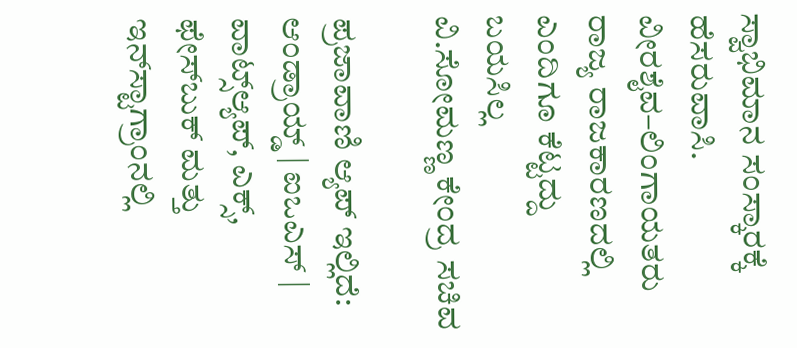ಸ್ವಾಭಿಮಾನ ಸಂಸ್ಕಾರಕ್ಕೆ
ಹೆಸರುವಾಸಿ. ವೀರಶೈವ–ಲಿಂಗಾಯತರು ರಾಜ್ಯ ರಾಜಕಾರಣದಲ್ಲಿ ಎಂದಿಗೂ ಕೆಟ್ಟದ್ದು
ಬಯಸಿಲ್ಲ
ವಿ.ಸೋಮಣ್ಣ ಕೇಂದ್ರ ಸಚಿವ

ಪ್ರಜಾವಾಣಿ ಆ್ಯಪ್ ಇಲ್ಲಿದೆ: ಆಂಡ್ರಾಯ್ಡ್ | ಐಒಎಸ್ | ವಾಟ್ಸ್ಆ್ಯಪ್, ಎಕ್ಸ್, ಫೇಸ್‌ಬುಕ್ ಮತ್ತು ಇನ್‌ಸ್ಟಾಗ್ರಾಂನಲ್ಲಿ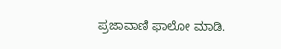ಪ್ರಜಾವಾಣಿ ಫಾಲೋ ಮಾಡಿ.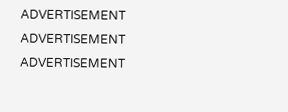ADVERTISEMENT
ADVERTISEMENT
ADVERTISEMENT